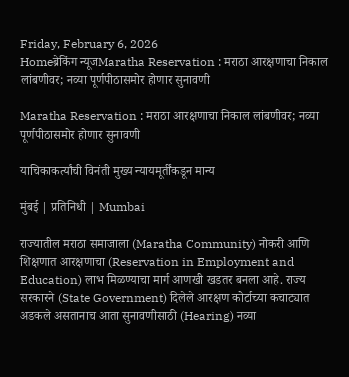Friday, February 6, 2026
Homeब्रेकिंग न्यूजMaratha Reservation : मराठा आरक्षणाचा निकाल लांबणीवर; नव्या पूर्णपीठासमोर होणार सुनावणी

Maratha Reservation : मराठा आरक्षणाचा निकाल लांबणीवर; नव्या पूर्णपीठासमोर होणार सुनावणी

याचिकाकर्त्यांची विनंती मुख्य न्यायमूर्तींकडून मान्य

मुंबई | प्रतिनिधी | Mumbai

राज्यातील मराठा समाजाला (Maratha Community) नोकरी आणि शिक्षणात आरक्षणाचा (Reservation in Employment and Education) लाभ मिळण्याचा मार्ग आणखी खडतर बनला आहे. राज्य सरकारने (State Government) दिलेले आरक्षण कोर्टाच्या कचाट्यात अडकले असतानाच आता सुनावणीसाठी (Hearing) नव्या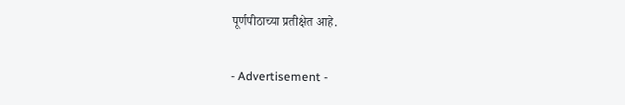पूर्णपीठाच्या प्रतीक्षेत आहे.

- Advertisement -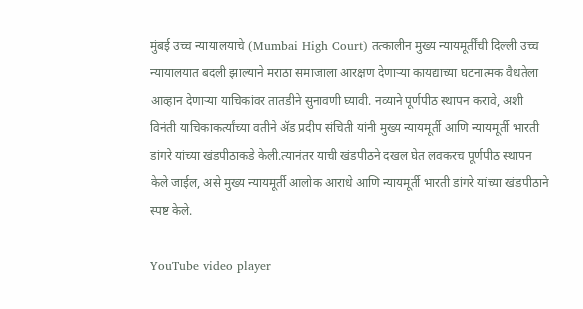मुंबई उच्च न्यायालयाचे (Mumbai High Court) तत्कालीन मुख्य न्यायमूर्तींची दिल्ली उच्च न्यायालयात बदली झाल्याने मराठा समाजाला आरक्षण देणाऱ्या कायद्याच्या घटनात्मक वैधतेला आव्हान देणाऱ्या याचिकांवर तातडीने सुनावणी घ्यावी. नव्याने पूर्णपीठ स्थापन करावे, अशी विनंती याचिकाकर्त्यांच्या वतीने ॲड प्रदीप संचिती यांनी मुख्य न्यायमूर्ती आणि न्यायमूर्ती भारती डांगरे यांच्या खंडपीठाकडे केली.त्यानंतर याची खंडपीठने दखल घेत लवकरच पूर्णपीठ स्थापन केले जाईल, असे मुख्य न्यायमूर्ती आलोक आराधे आणि न्यायमूर्ती भारती डांगरे यांच्या खंडपीठाने स्पष्ट केले.

YouTube video player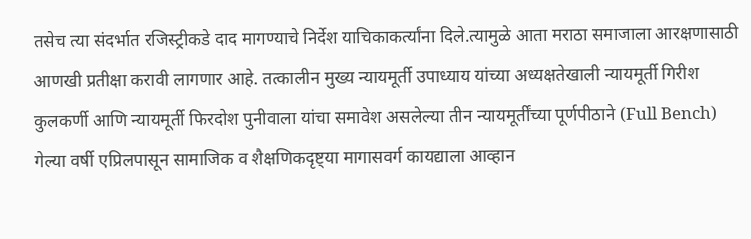तसेच त्या संदर्भात रजिस्ट्रीकडे दाद मागण्याचे निर्देश याचिकाकर्त्यांना दिले.त्यामुळे आता मराठा समाजाला आरक्षणासाठी आणखी प्रतीक्षा करावी लागणार आहे. तत्कालीन मुख्य न्यायमूर्ती उपाध्याय यांच्या अध्यक्षतेखाली न्यायमूर्ती गिरीश कुलकर्णी आणि न्यायमूर्ती फिरदोश पुनीवाला यांचा समावेश असलेल्या तीन न्यायमूर्तींच्या पूर्णपीठाने (Full Bench) गेल्या वर्षी एप्रिलपासून सामाजिक व शैक्षणिकदृष्ट्या मागासवर्ग कायद्याला आव्हान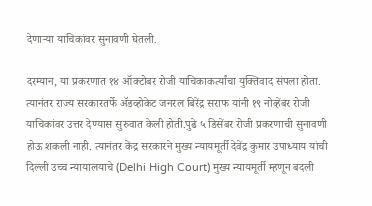देणाऱ्या याचिकांवर सुनावणी घेतली.

दरम्यान, या प्रकरणात १४ ऑक्टोबर रोजी याचिकाकर्त्यांचा युक्तिवाद संपला होता. त्यानंतर राज्य सरकारतर्फे ॲडव्होकेट जनरल बिरेंद्र सराफ यांनी १९ नोव्हेंबर रोजी याचिकांवर उत्तर देण्यास सुरुवात केली होती.पुढे ५ डिसेंबर रोजी प्रकरणाची सुनावणी होऊ शकली नाही. त्यानंतर केंद्र सरकारने मुख्य न्यायमूर्ती देवेंद्र कुमार उपाध्याय यांची दिल्ली उच्च न्यायालयाचे (Delhi High Court) मुख्य न्यायमूर्ती म्हणून बदली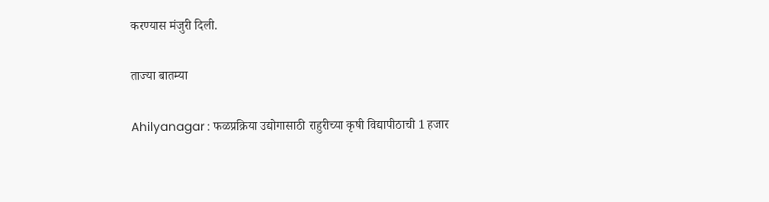करण्यास मंजुरी दिली.

ताज्या बातम्या

Ahilyanagar : फळप्रक्रिया उद्योगासाठी राहुरीच्या कृषी विद्यापीठाची 1 हजार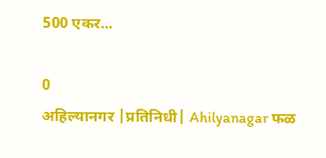500 एकर...

0
अहिल्यानगर |प्रतिनिधी| Ahilyanagar फळ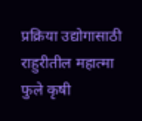प्रक्रिया उद्योगासाठी राहुरीतील महात्मा फुले कृषी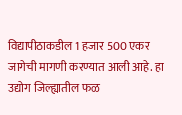विद्यापीठाकडील 1 हजार 500 एकर जागेची मागणी करण्यात आली आहे. हा उद्योग जिल्ह्यातील फळ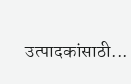उत्पादकांसाठी...